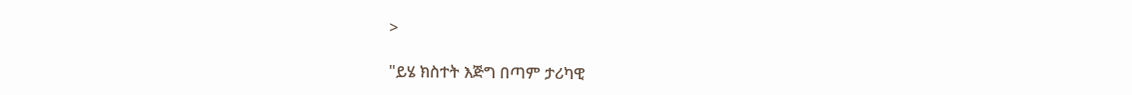>

"ይሄ ክስተት እጅግ በጣም ታሪካዊ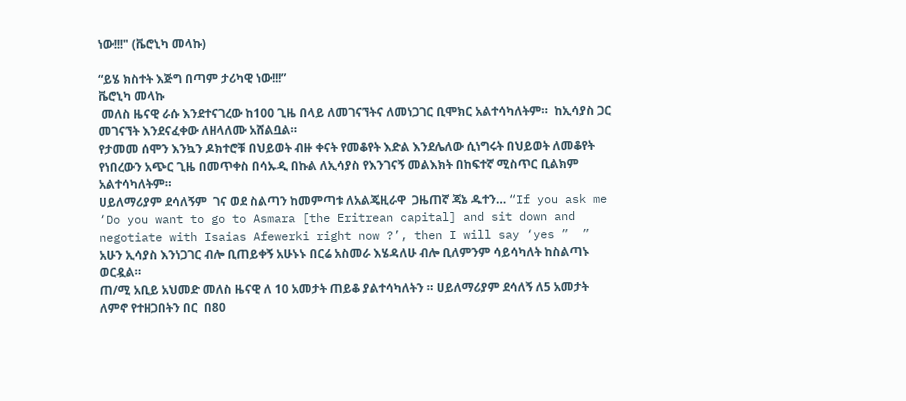ነው!!!" (ቬሮኒካ መላኩ)

“ይሄ ክስተት እጅግ በጣም ታሪካዊ ነው!!!”
ቬሮኒካ መላኩ
 መለስ ዜናዊ ራሱ እንደተናገረው ከ100 ጊዜ በላይ ለመገናኘትና ለመነጋገር ቢሞክር አልተሳካለትም።  ከኢሳያስ ጋር መገናኘት እንደናፈቀው ለዘላለሙ አሸልቧል።
የታመመ ሰሞን እንኳን ዶክተሮቹ በህይወት ብዙ ቀናት የመቆየት እድል እንደሌለው ሲነግሩት በህይወት ለመቆየት የነበረውን አጭር ጊዜ በመጥቀስ በሳኡዲ በኩል ለኢሳያስ የእንገናኝ መልእክት በከፍተኛ ሚስጥር ቢልክም አልተሳካለትም።
ሀይለማሪያም ደሳለኝም  ገና ወደ ስልጣን ከመምጣቱ ለአልጄዚራዋ  ጋዜጠኛ ጃኔ ዱተን… “If you ask me ‘Do you want to go to Asmara [the Eritrean capital] and sit down and negotiate with Isaias Afewerki right now ?’, then I will say ‘yes ”  ” አሁን ኢሳያስ እንነጋገር ብሎ ቢጠይቀኝ አሁኑኑ በርሬ አስመራ እሄዳለሁ ብሎ ቢለምንም ሳይሳካለት ከስልጣኑ ወርዷል።
ጠ/ሚ አቢይ አህመድ መለስ ዜናዊ ለ 10 አመታት ጠይቆ ያልተሳካለትን ። ሀይለማሪያም ደሳለኝ ለ5 አመታት ለምኖ የተዘጋበትን በር  በ80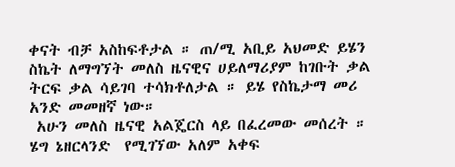ቀናት ብቻ አስከፍቶታል ። ጠ/ሚ አቢይ አህመድ ይሄን ስኬት ለማግኘት መለስ ዜናዊና ሀይለማሪያም ከገቡት ቃል ትርፍ ቃል ሳይገባ ተሳክቶለታል ። ይሄ የስኬታማ መሪ አንድ መመዘኛ ነው።
 አሁን መለስ ዜናዊ አልጄርስ ላይ በፈረመው መሰረት ። ሄግ ኔዘርላንድ  የሚገኘው አለም አቀፍ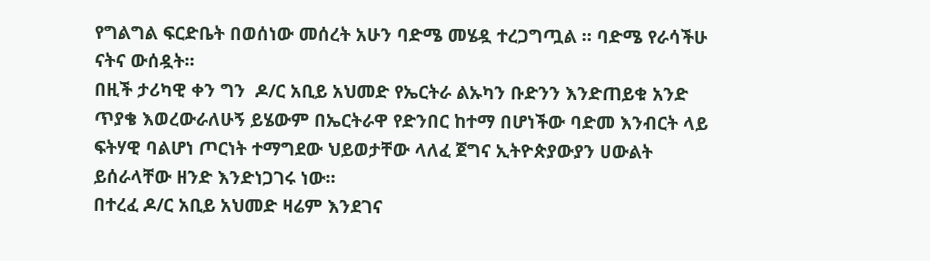የግልግል ፍርድቤት በወሰነው መሰረት አሁን ባድሜ መሄዷ ተረጋግጧል ። ባድሜ የራሳችሁ ናትና ውሰዷት።
በዚች ታሪካዊ ቀን ግን  ዶ/ር አቢይ አህመድ የኤርትራ ልኡካን ቡድንን እንድጠይቁ አንድ ጥያቄ እወረውራለሁኝ ይሄውም በኤርትራዋ የድንበር ከተማ በሆነችው ባድመ እንብርት ላይ ፍትሃዊ ባልሆነ ጦርነት ተማግደው ህይወታቸው ላለፈ ጀግና ኢትዮጵያውያን ሀውልት ይሰራላቸው ዘንድ እንድነጋገሩ ነው።
በተረፈ ዶ/ር አቢይ አህመድ ዛሬም እንደገና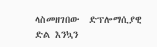ላስመዘገበው  ድፕሎማሲያዊ ድል እንኳን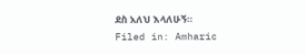ደስ አለህ እላለሁኝ።
Filed in: Amharic